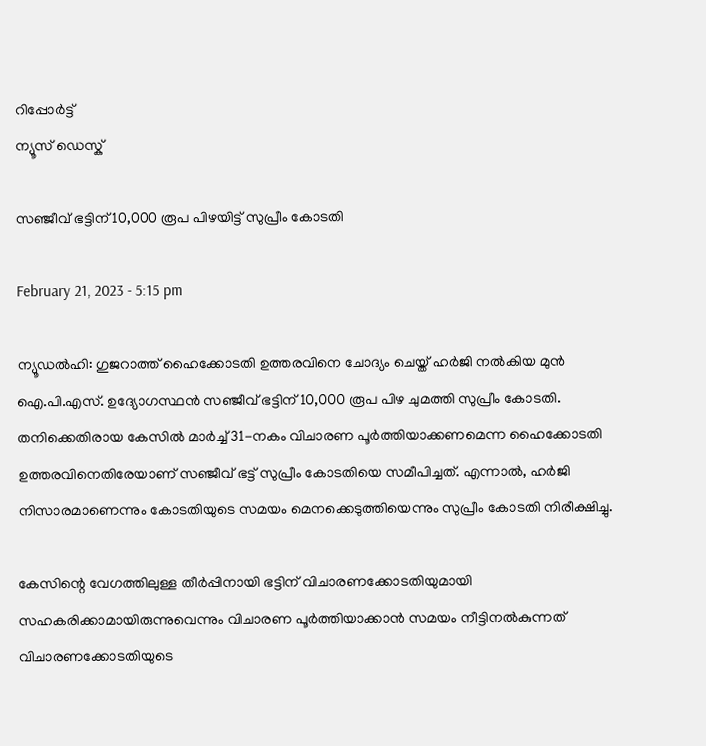റിപ്പോര്‍ട്ട്
ന്യൂസ് ഡെസ്ക്

സഞ്ജീവ് ഭട്ടിന് 10,000 രൂപ പിഴയിട്ട് സുപ്രീം കോടതി

February 21, 2023 - 5:15 pm

ന്യൂഡല്‍ഹി: ഗുജറാത്ത് ഹൈക്കോടതി ഉത്തരവിനെ ചോദ്യം ചെയ്ത് ഹര്‍ജി നല്‍കിയ മുന്‍ ഐ.പി.എസ്. ഉദ്യോഗസ്ഥന്‍ സഞ്ജീവ് ഭട്ടിന് 10,000 രൂപ പിഴ ചുമത്തി സുപ്രീം കോടതി. തനിക്കെതിരായ കേസില്‍ മാര്‍ച്ച് 31-നകം വിചാരണ പൂര്‍ത്തിയാക്കണമെന്ന ഹൈക്കോടതി ഉത്തരവിനെതിരേയാണ് സഞ്ജീവ് ഭട്ട് സുപ്രീം കോടതിയെ സമീപിച്ചത്. എന്നാല്‍, ഹര്‍ജി നിസാരമാണെന്നും കോടതിയുടെ സമയം മെനക്കെടുത്തിയെന്നും സുപ്രീം കോടതി നിരീക്ഷിച്ചു.

കേസിന്റെ വേഗത്തിലുള്ള തീര്‍പ്പിനായി ഭട്ടിന് വിചാരണക്കോടതിയുമായി സഹകരിക്കാമായിരുന്നുവെന്നും വിചാരണ പൂര്‍ത്തിയാക്കാന്‍ സമയം നീട്ടിനല്‍കുന്നത് വിചാരണക്കോടതിയുടെ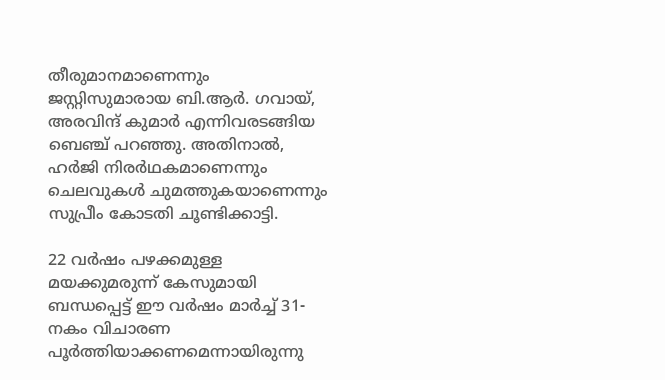തീരുമാനമാണെന്നും ജസ്റ്റിസുമാരായ ബി.ആര്‍. ഗവായ്, അരവിന്ദ് കുമാര്‍ എന്നിവരടങ്ങിയ ബെഞ്ച് പറഞ്ഞു. അതിനാല്‍, ഹര്‍ജി നിരര്‍ഥകമാണെന്നും ചെലവുകള്‍ ചുമത്തുകയാണെന്നും സുപ്രീം കോടതി ചൂണ്ടിക്കാട്ടി.

22 വര്‍ഷം പഴക്കമുള്ള മയക്കുമരുന്ന് കേസുമായി ബന്ധപ്പെട്ട് ഈ വര്‍ഷം മാര്‍ച്ച് 31-നകം വിചാരണ പൂര്‍ത്തിയാക്കണമെന്നായിരുന്നു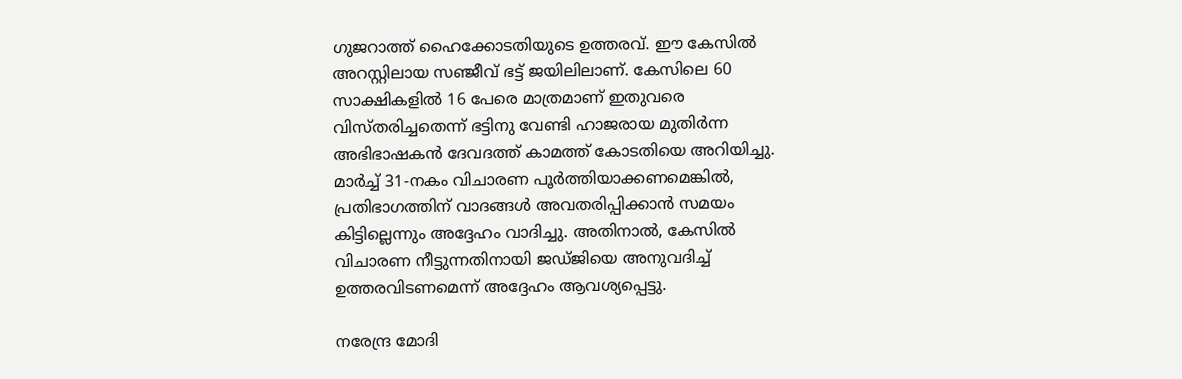ഗുജറാത്ത് ഹൈക്കോടതിയുടെ ഉത്തരവ്. ഈ കേസില്‍ അറസ്റ്റിലായ സഞ്ജീവ് ഭട്ട് ജയിലിലാണ്. കേസിലെ 60 സാക്ഷികളില്‍ 16 പേരെ മാത്രമാണ് ഇതുവരെ വിസ്തരിച്ചതെന്ന് ഭട്ടിനു വേണ്ടി ഹാജരായ മുതിര്‍ന്ന അഭിഭാഷകന്‍ ദേവദത്ത് കാമത്ത് കോടതിയെ അറിയിച്ചു. മാര്‍ച്ച് 31-നകം വിചാരണ പൂര്‍ത്തിയാക്കണമെങ്കില്‍, പ്രതിഭാഗത്തിന് വാദങ്ങള്‍ അവതരിപ്പിക്കാന്‍ സമയം കിട്ടില്ലെന്നും അദ്ദേഹം വാദിച്ചു. അതിനാല്‍, കേസില്‍ വിചാരണ നീട്ടുന്നതിനായി ജഡ്ജിയെ അനുവദിച്ച് ഉത്തരവിടണമെന്ന് അദ്ദേഹം ആവശ്യപ്പെട്ടു.

നരേന്ദ്ര മോദി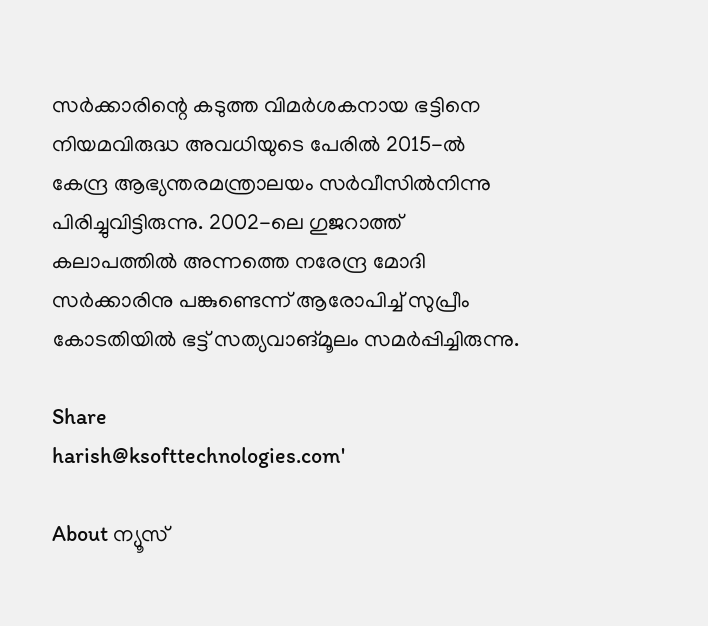സര്‍ക്കാരിന്റെ കടുത്ത വിമര്‍ശകനായ ഭട്ടിനെ നിയമവിരുദ്ധ അവധിയുടെ പേരില്‍ 2015-ല്‍ കേന്ദ്ര ആഭ്യന്തരമന്ത്രാലയം സര്‍വീസില്‍നിന്നു പിരിച്ചുവിട്ടിരുന്നു. 2002-ലെ ഗുജറാത്ത് കലാപത്തില്‍ അന്നത്തെ നരേന്ദ്ര മോദി സര്‍ക്കാരിനു പങ്കുണ്ടെന്ന് ആരോപിച്ച് സുപ്രീം കോടതിയില്‍ ഭട്ട് സത്യവാങ്മൂലം സമര്‍പ്പിച്ചിരുന്നു.

Share
harish@ksofttechnologies.com'

About ന്യൂസ്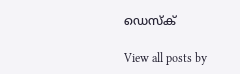ഡെസ്ക്

View all posts by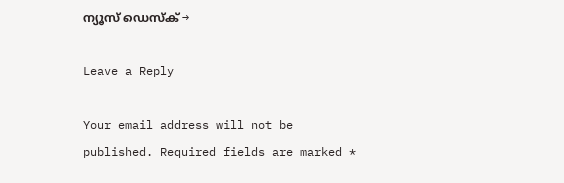ന്യൂസ് ഡെസ്ക് →

Leave a Reply

Your email address will not be published. Required fields are marked *